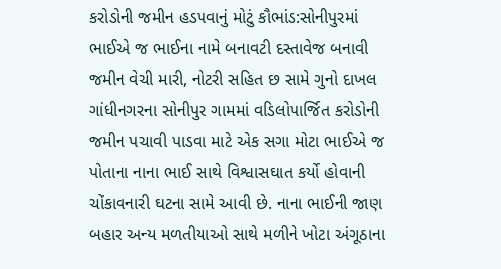કરોડોની જમીન હડપવાનું મોટું કૌભાંડ:સોનીપુરમાં ભાઈએ જ ભાઈના નામે બનાવટી દસ્તાવેજ બનાવી જમીન વેચી મારી, નોટરી સહિત છ સામે ગુનો દાખલ
ગાંધીનગરના સોનીપુર ગામમાં વડિલોપાર્જિત કરોડોની જમીન પચાવી પાડવા માટે એક સગા મોટા ભાઈએ જ પોતાના નાના ભાઈ સાથે વિશ્વાસઘાત કર્યો હોવાની ચોંકાવનારી ઘટના સામે આવી છે. નાના ભાઈની જાણ બહાર અન્ય મળતીયાઓ સાથે મળીને ખોટા અંગૂઠાના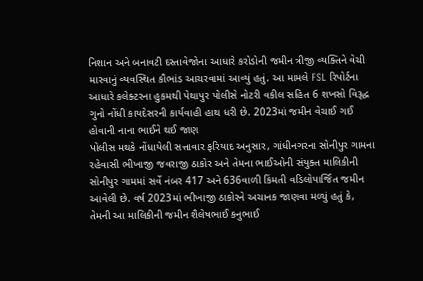નિશાન અને બનાવટી દસ્તાવેજોના આધારે કરોડોની જમીન ત્રીજી વ્યક્તિને વેચી મારવાનું વ્યવસ્થિત કૌભાંડ આચરવામાં આવ્યું હતું. આ મામલે FSL રિપોર્ટના આધારે કલેક્ટરના હુકમથી પેથાપુર પોલીસે નોટરી વકીલ સહિત 6 શખસો વિરૂદ્ધ ગુનો નોંધી કાયદેસરની કાર્યવાહી હાથ ધરી છે. 2023માં જમીન વેચાઈ ગઈ હોવાની નાના ભાઈને થઈ જાણ
પોલીસ મથકે નોંધાયેલી સત્તાવાર ફરિયાદ અનુસાર, ગાંધીનગરના સોનીપુર ગામના રહેવાસી ભીખાજી જવરાજી ઠાકોર અને તેમના ભાઈઓની સંયુક્ત માલિકીની સોનીપુર ગામમાં સર્વે નંબર 417 અને 636વાળી કિંમતી વડિલોપાર્જિત જમીન આવેલી છે. વર્ષ 2023માં ભીખાજી ઠાકોરને અચાનક જાણવા મળ્યું હતું કે, તેમની આ માલિકીની જમીન શૈલેષભાઈ કનુભાઈ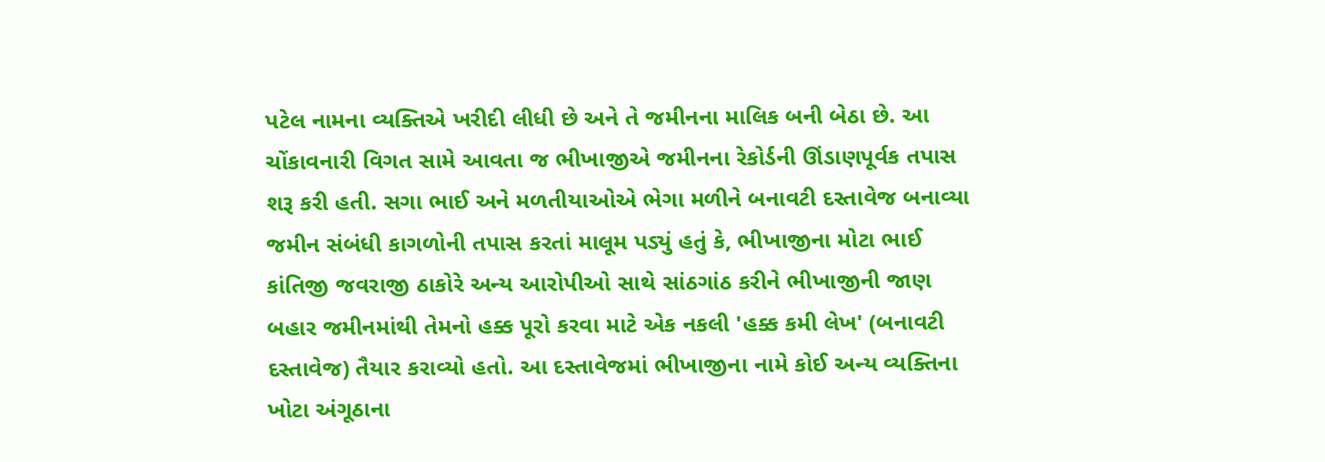પટેલ નામના વ્યક્તિએ ખરીદી લીધી છે અને તે જમીનના માલિક બની બેઠા છે. આ ચોંકાવનારી વિગત સામે આવતા જ ભીખાજીએ જમીનના રેકોર્ડની ઊંડાણપૂર્વક તપાસ શરૂ કરી હતી. સગા ભાઈ અને મળતીયાઓએ ભેગા મળીને બનાવટી દસ્તાવેજ બનાવ્યા
જમીન સંબંધી કાગળોની તપાસ કરતાં માલૂમ પડ્યું હતું કે, ભીખાજીના મોટા ભાઈ કાંતિજી જવરાજી ઠાકોરે અન્ય આરોપીઓ સાથે સાંઠગાંઠ કરીને ભીખાજીની જાણ બહાર જમીનમાંથી તેમનો હક્ક પૂરો કરવા માટે એક નકલી 'હક્ક કમી લેખ' (બનાવટી દસ્તાવેજ) તૈયાર કરાવ્યો હતો. આ દસ્તાવેજમાં ભીખાજીના નામે કોઈ અન્ય વ્યક્તિના ખોટા અંગૂઠાના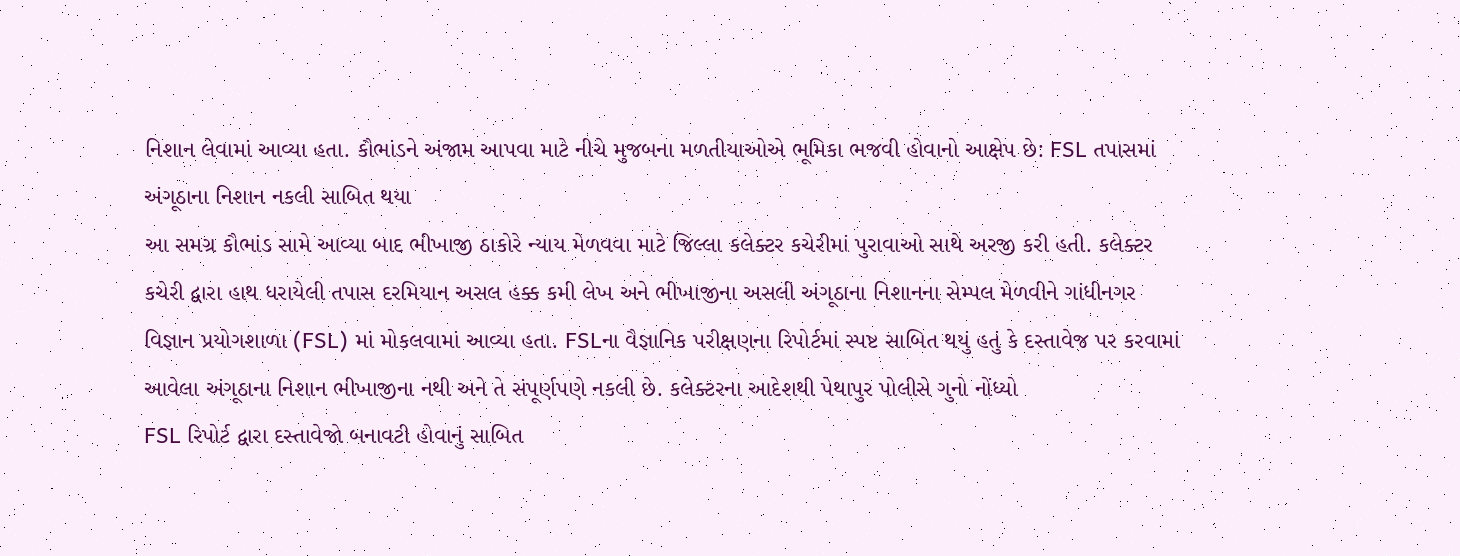નિશાન લેવામાં આવ્યા હતા. કૌભાંડને અંજામ આપવા માટે નીચે મુજબના મળતીયાઓએ ભૂમિકા ભજવી હોવાનો આક્ષેપ છે: FSL તપાસમાં અંગૂઠાના નિશાન નકલી સાબિત થયા
આ સમગ્ર કૌભાંડ સામે આવ્યા બાદ ભીખાજી ઠાકોરે ન્યાય મેળવવા માટે જિલ્લા કલેક્ટર કચેરીમાં પુરાવાઓ સાથે અરજી કરી હતી. કલેક્ટર કચેરી દ્વારા હાથ ધરાયેલી તપાસ દરમિયાન અસલ હક્ક કમી લેખ અને ભીખાજીના અસલી અંગૂઠાના નિશાનના સેમ્પલ મેળવીને ગાંધીનગર વિજ્ઞાન પ્રયોગશાળા (FSL) માં મોકલવામાં આવ્યા હતા. FSLના વૈજ્ઞાનિક પરીક્ષણના રિપોર્ટમાં સ્પષ્ટ સાબિત થયું હતું કે દસ્તાવેજ પર કરવામાં આવેલા અંગૂઠાના નિશાન ભીખાજીના નથી અને તે સંપૂર્ણપણે નકલી છે. કલેક્ટરના આદેશથી પેથાપુર પોલીસે ગુનો નોંધ્યો
FSL રિપોર્ટ દ્વારા દસ્તાવેજો બનાવટી હોવાનું સાબિત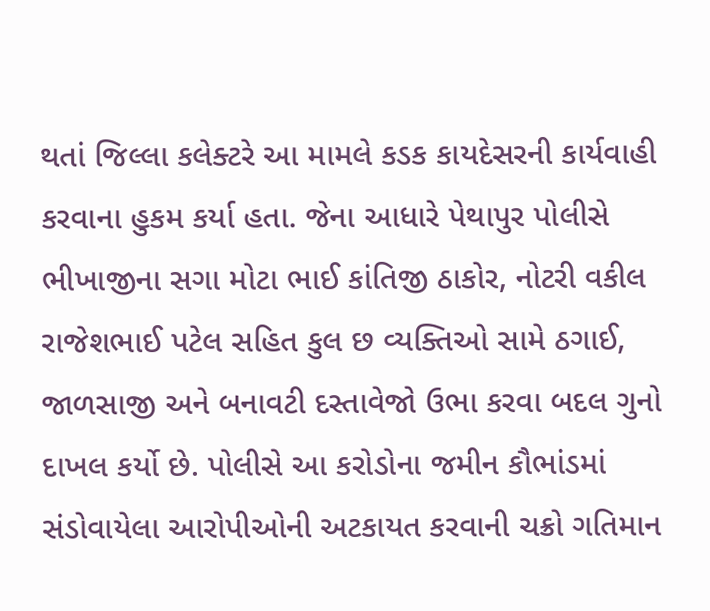થતાં જિલ્લા કલેક્ટરે આ મામલે કડક કાયદેસરની કાર્યવાહી કરવાના હુકમ કર્યા હતા. જેના આધારે પેથાપુર પોલીસે ભીખાજીના સગા મોટા ભાઈ કાંતિજી ઠાકોર, નોટરી વકીલ રાજેશભાઈ પટેલ સહિત કુલ છ વ્યક્તિઓ સામે ઠગાઈ, જાળસાજી અને બનાવટી દસ્તાવેજો ઉભા કરવા બદલ ગુનો દાખલ કર્યો છે. પોલીસે આ કરોડોના જમીન કૌભાંડમાં સંડોવાયેલા આરોપીઓની અટકાયત કરવાની ચક્રો ગતિમાન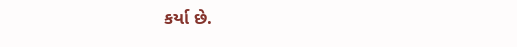કર્યા છે.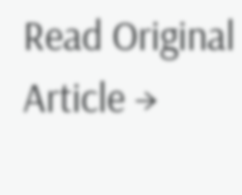Read Original Article →